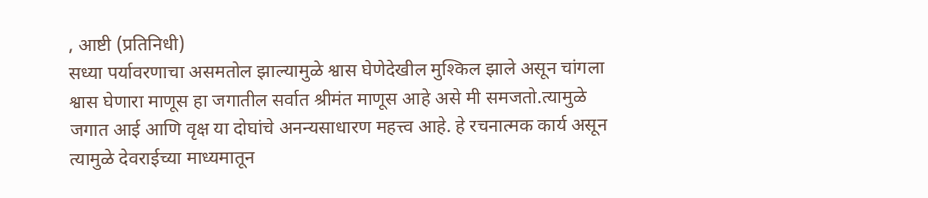, आष्टी (प्रतिनिधी)
सध्या पर्यावरणाचा असमतोल झाल्यामुळे श्वास घेणेदेखील मुश्किल झाले असून चांगला श्वास घेणारा माणूस हा जगातील सर्वात श्रीमंत माणूस आहे असे मी समजतो.त्यामुळे जगात आई आणि वृक्ष या दोघांचे अनन्यसाधारण महत्त्व आहे. हे रचनात्मक कार्य असून त्यामुळे देवराईच्या माध्यमातून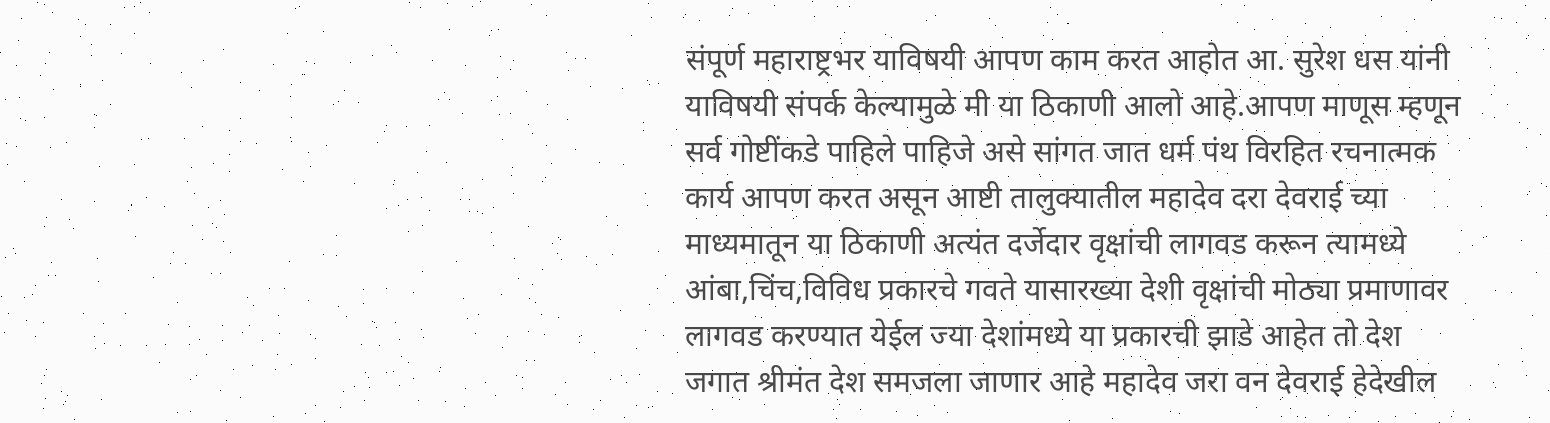संपूर्ण महाराष्ट्रभर याविषयी आपण काम करत आहोत आ. सुरेश धस यांनी याविषयी संपर्क केल्यामुळे मी या ठिकाणी आलो आहे.आपण माणूस म्हणून सर्व गोष्टींकडे पाहिले पाहिजे असे सांगत जात धर्म पंथ विरहित रचनात्मक कार्य आपण करत असून आष्टी तालुक्यातील महादेव दरा देवराई च्या माध्यमातून या ठिकाणी अत्यंत दर्जेदार वृक्षांची लागवड करून त्यामध्ये आंबा,चिंच,विविध प्रकारचे गवते यासारख्या देशी वृक्षांची मोठ्या प्रमाणावर लागवड करण्यात येईल ज्या देशांमध्ये या प्रकारची झाडे आहेत तो देश जगात श्रीमंत देश समजला जाणार आहे महादेव जरा वन देवराई हेदेखील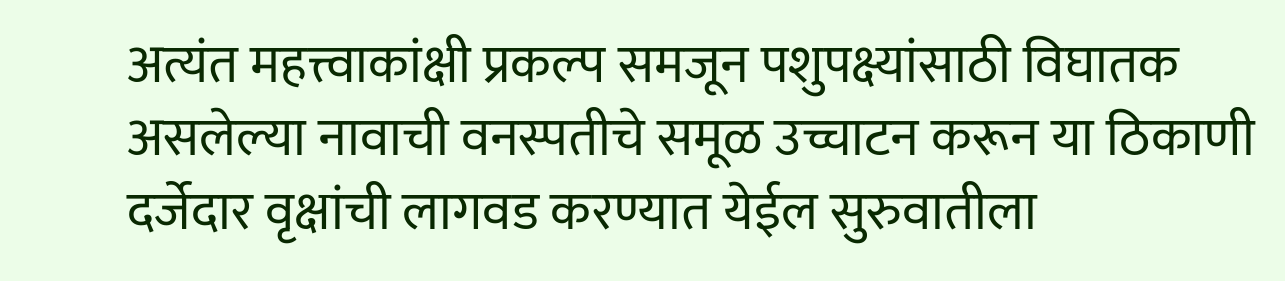अत्यंत महत्त्वाकांक्षी प्रकल्प समजून पशुपक्ष्यांसाठी विघातक असलेल्या नावाची वनस्पतीचे समूळ उच्चाटन करून या ठिकाणी दर्जेदार वृक्षांची लागवड करण्यात येईल सुरुवातीला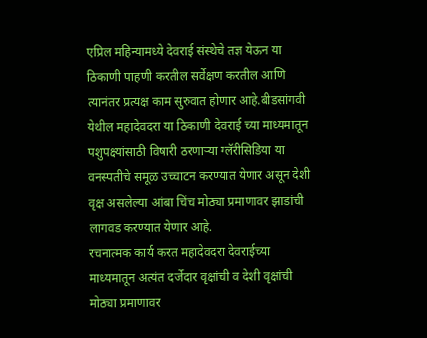एप्रिल महिन्यामध्ये देवराई संस्थेचे तज्ञ येऊन या ठिकाणी पाहणी करतील सर्वेक्षण करतील आणि त्यानंतर प्रत्यक्ष काम सुरुवात होणार आहे.बीडसांगवी येथील महादेवदरा या ठिकाणी देवराई च्या माध्यमातून पशुपक्ष्यांसाठी विषारी ठरणाऱ्या ग्लॅरीसिडिया या वनस्पतीचे समूळ उच्चाटन करण्यात येणार असून देशी वृक्ष असलेल्या आंबा चिंच मोठ्या प्रमाणावर झाडांची लागवड करण्यात येणार आहे.
रचनात्मक कार्य करत महादेवदरा देवराईच्या माध्यमातून अत्यंत दर्जेदार वृक्षांची व देशी वृक्षांची मोठ्या प्रमाणावर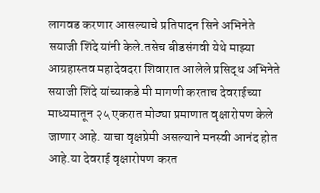लागवड करणार आसल्याचे प्रतिपादन सिने अभिनेते सयाजी शिंदे यांनी केले.तसेच बीडसंगवी येथे माझ्या आग्रहास्तव महादेवदरा शिवारात आलेले प्रसिद्ध अभिनेते सयाजी शिंदे यांच्याकडे मी मागणी करताच देवराईच्या माध्यमातून २५ एकरात मोठ्या प्रमाणात वृक्षारोपण केले जाणार आहे. याचा वृक्षप्रेमी असल्याने मनस्वी आनंद होत आहे.या देवराई वृक्षारोपण करत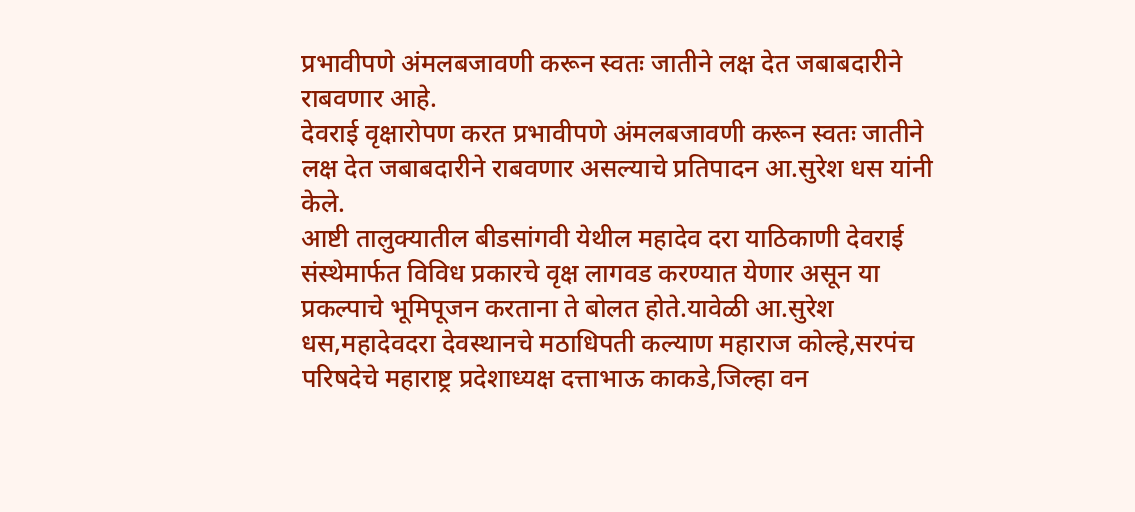प्रभावीपणे अंमलबजावणी करून स्वतः जातीने लक्ष देत जबाबदारीने राबवणार आहे.
देवराई वृक्षारोपण करत प्रभावीपणे अंमलबजावणी करून स्वतः जातीने लक्ष देत जबाबदारीने राबवणार असल्याचे प्रतिपादन आ.सुरेश धस यांनी केले.
आष्टी तालुक्यातील बीडसांगवी येथील महादेव दरा याठिकाणी देवराई संस्थेमार्फत विविध प्रकारचे वृक्ष लागवड करण्यात येणार असून या प्रकल्पाचे भूमिपूजन करताना ते बोलत होते.यावेळी आ.सुरेश धस,महादेवदरा देवस्थानचे मठाधिपती कल्याण महाराज कोल्हे,सरपंच परिषदेचे महाराष्ट्र प्रदेशाध्यक्ष दत्ताभाऊ काकडे,जिल्हा वन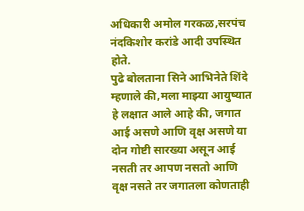अधिकारी अमोल गरकळ,सरपंच नंदकिशोर करांडे आदी उपस्थित होते.
पुढे बोलताना सिने आभिनेते शिंदे म्हणाले की,मला माझ्या आयुष्यात हे लक्षात आले आहे की, जगात आई असणे आणि वृक्ष असणे या दोन गोष्टी सारख्या असून आई नसती तर आपण नसतो आणि वृक्ष नसते तर जगातला कोणताही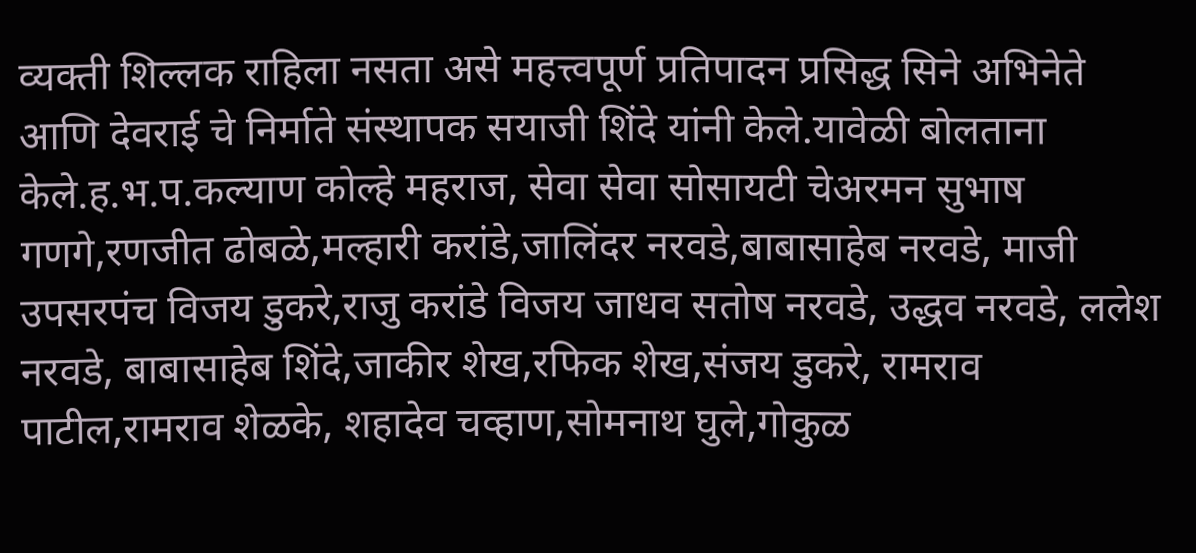व्यक्ती शिल्लक राहिला नसता असे महत्त्वपूर्ण प्रतिपादन प्रसिद्ध सिने अभिनेते आणि देवराई चे निर्माते संस्थापक सयाजी शिंदे यांनी केले.यावेळी बोलताना केले.ह.भ.प.कल्याण कोल्हे महराज, सेवा सेवा सोसायटी चेअरमन सुभाष गणगे,रणजीत ढोबळे,मल्हारी करांडे,जालिंदर नरवडे,बाबासाहेब नरवडे, माजी उपसरपंच विजय डुकरे,राजु करांडे विजय जाधव सतोष नरवडे, उद्धव नरवडे, ललेश नरवडे, बाबासाहेब शिंदे,जाकीर शेख,रफिक शेख,संजय डुकरे, रामराव पाटील,रामराव शेळके, शहादेव चव्हाण,सोमनाथ घुले,गोकुळ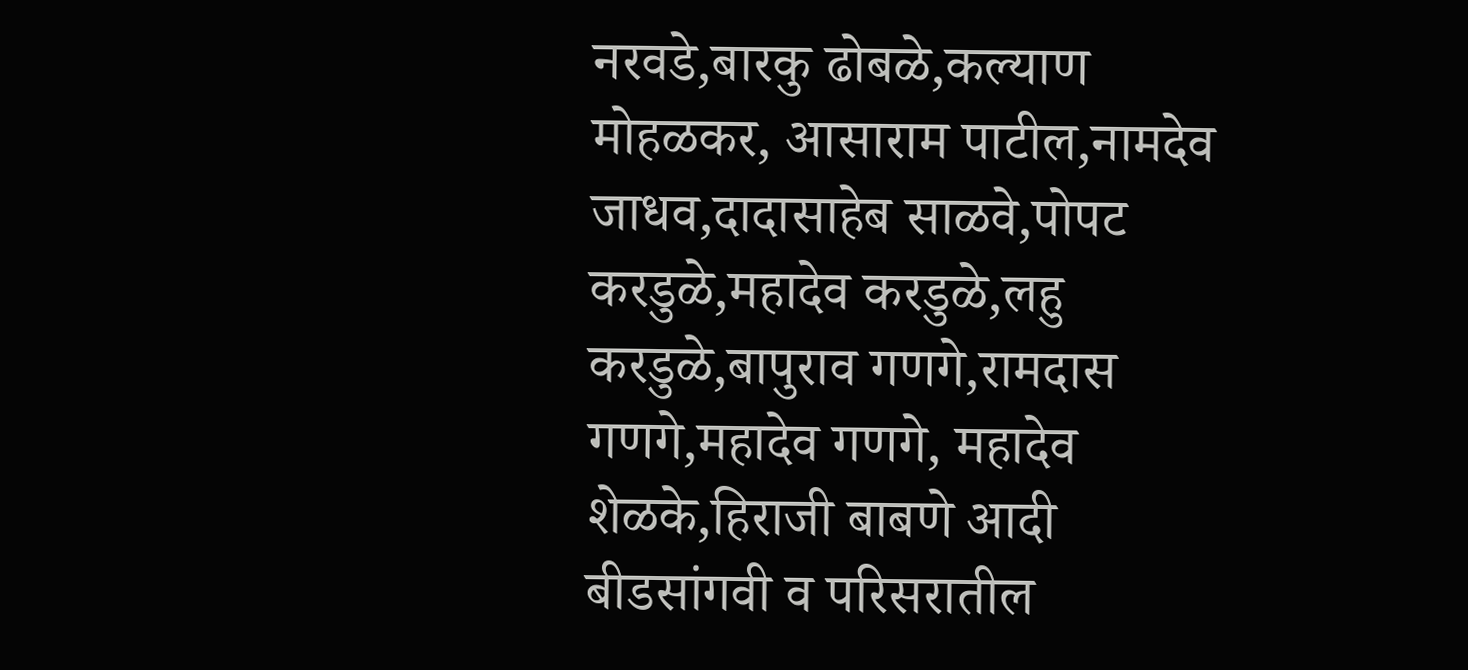नरवडे,बारकु ढोबळे,कल्याण मोहळकर, आसाराम पाटील,नामदेव जाधव,दादासाहेब साळवे,पोपट करडुळे,महादेव करडुळे,लहु करडुळे,बापुराव गणगे,रामदास गणगे,महादेव गणगे, महादेव शेळके,हिराजी बाबणे आदी बीडसांगवी व परिसरातील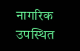नागरिक उपस्थित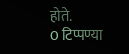होते.
0 टिप्पण्या